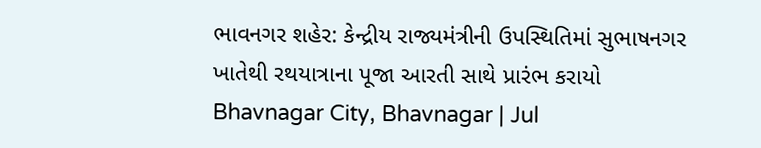ભાવનગર શહેર: કેન્દ્રીય રાજ્યમંત્રીની ઉપસ્થિતિમાં સુભાષનગર ખાતેથી રથયાત્રાના પૂજા આરતી સાથે પ્રારંભ કરાયો
Bhavnagar City, Bhavnagar | Jul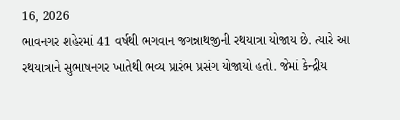16, 2026
ભાવનગર શહેરમાં 41 વર્ષથી ભગવાન જગન્નાથજીની રથયાત્રા યોજાય છે. ત્યારે આ રથયાત્રાને સુભાષનગર ખાતેથી ભવ્ય પ્રારંભ પ્રસંગ યોજાયો હતો. જેમાં કેન્દ્રીય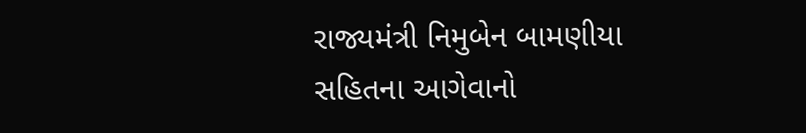રાજ્યમંત્રી નિમુબેન બામણીયા સહિતના આગેવાનો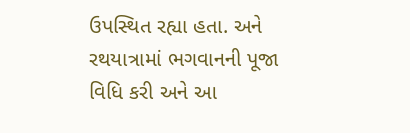ઉપસ્થિત રહ્યા હતા. અને રથયાત્રામાં ભગવાનની પૂજા વિધિ કરી અને આ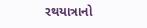રથયાત્રાનો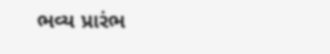ભવ્ય પ્રારંભ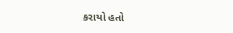કરાયો હતો